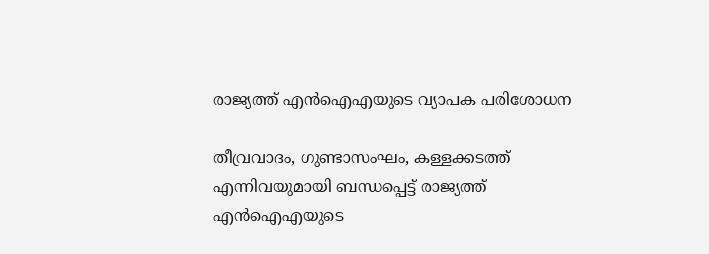രാജ്യത്ത് എൻഐഎയുടെ വ്യാപക പരിശോധന

തീവ്രവാദം, ഗുണ്ടാസംഘം, കള്ളക്കടത്ത് എന്നിവയുമായി ബന്ധപ്പെട്ട് രാജ്യത്ത് എൻഐഎയുടെ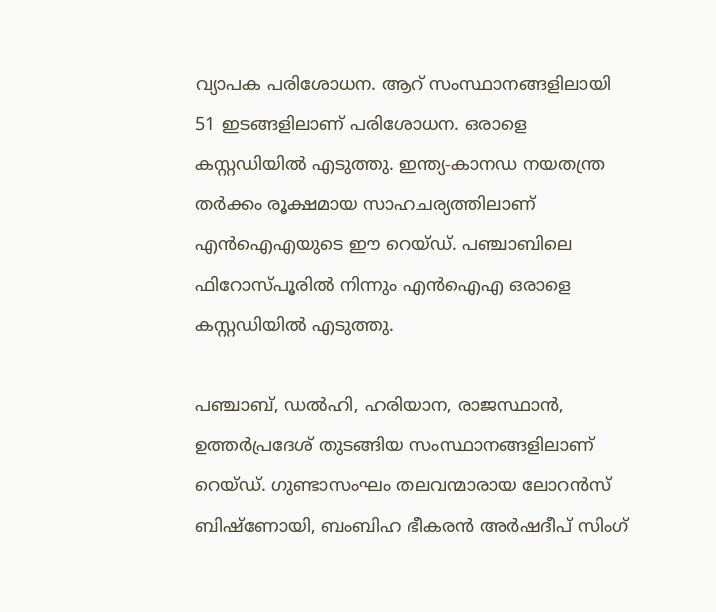വ്യാപക പരിശോധന. ആറ് സംസ്ഥാനങ്ങളിലായി 51 ഇടങ്ങളിലാണ് പരിശോധന. ഒരാളെ കസ്റ്റഡിയിൽ എടുത്തു. ഇന്ത്യ-കാനഡ നയതന്ത്ര തർക്കം രൂക്ഷമായ സാഹചര്യത്തിലാണ് എൻഐഎയുടെ ഈ റെയ്ഡ്. പഞ്ചാബിലെ ഫിറോസ്പൂരിൽ നിന്നും എൻഐഎ ഒരാളെ കസ്റ്റഡിയിൽ എടുത്തു.

പഞ്ചാബ്, ഡൽഹി, ഹരിയാന, രാജസ്ഥാൻ, ഉത്തർപ്രദേശ് തുടങ്ങിയ സംസ്ഥാനങ്ങളിലാണ് റെയ്ഡ്. ഗുണ്ടാസംഘം തലവന്മാരായ ലോറൻസ് ബിഷ്‌ണോയി, ബംബിഹ ഭീകരൻ അർഷദീപ് സിംഗ്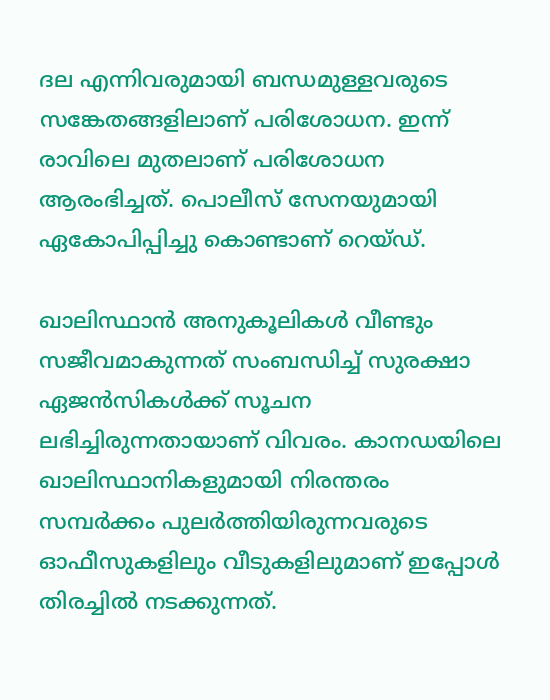ദല എന്നിവരുമായി ബന്ധമുള്ളവരുടെ സങ്കേതങ്ങളിലാണ് പരിശോധന. ഇന്ന് രാവിലെ മുതലാണ് പരിശോധന ആരംഭിച്ചത്. പൊലീസ് സേനയുമായി ഏകോപിപ്പിച്ചു കൊണ്ടാണ് റെയ്ഡ്.

ഖാലിസ്ഥാൻ അനുകൂലികൾ വീണ്ടും സജീവമാകുന്നത് സംബന്ധിച്ച് സുരക്ഷാ ഏജൻസികൾക്ക് സൂചന ലഭിച്ചിരുന്നതായാണ് വിവരം. കാനഡയിലെ ഖാലിസ്ഥാനികളുമായി നിരന്തരം സമ്പർക്കം പുലർത്തിയിരുന്നവരുടെ ഓഫീസുകളിലും വീടുകളിലുമാണ് ഇപ്പോൾ തിരച്ചിൽ നടക്കുന്നത്.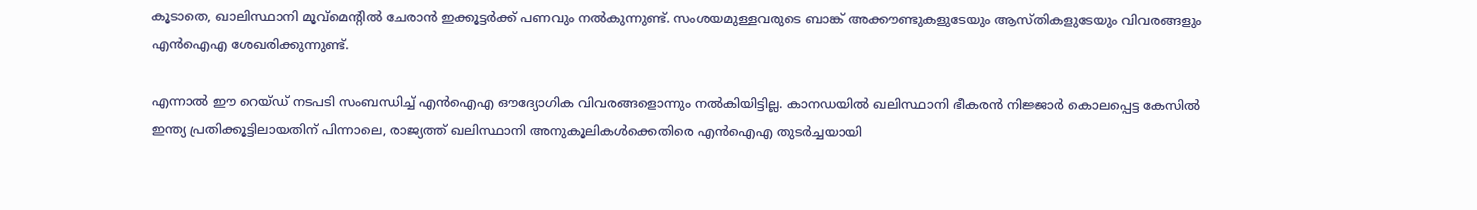കൂടാതെ, ഖാലിസ്ഥാനി മൂവ്‌മെന്റിൽ ചേരാൻ ഇക്കൂട്ടർക്ക് പണവും നൽകുന്നുണ്ട്. സംശയമുള്ളവരുടെ ബാങ്ക് അക്കൗണ്ടുകളുടേയും ആസ്തികളുടേയും വിവരങ്ങളും എൻഐഎ ശേഖരിക്കുന്നുണ്ട്.

എന്നാൽ ഈ റെയ്ഡ് നടപടി സംബന്ധിച്ച് എൻഐഎ ഔദ്യോഗിക വിവരങ്ങളൊന്നും നൽകിയിട്ടില്ല. കാനഡയിൽ ഖലിസ്ഥാനി ഭീകരൻ നിജ്ജാർ കൊലപ്പെട്ട കേസിൽ ഇന്ത്യ പ്രതിക്കൂട്ടിലായതിന് പിന്നാലെ, രാജ്യത്ത് ഖലിസ്ഥാനി അനുകൂലികൾക്കെതിരെ എൻഐഎ തുടർച്ചയായി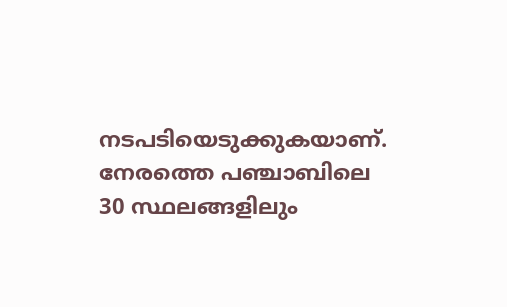നടപടിയെടുക്കുകയാണ്. നേരത്തെ പഞ്ചാബിലെ 30 സ്ഥലങ്ങളിലും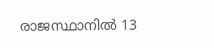രാജസ്ഥാനിൽ 13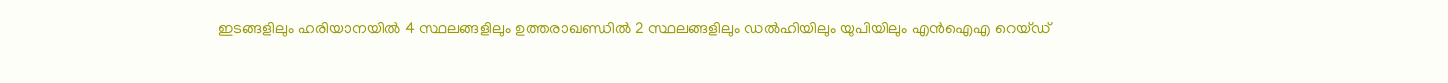ഇടങ്ങളിലും ഹരിയാനയിൽ 4 സ്ഥലങ്ങളിലും ഉത്തരാഖണ്ഡിൽ 2 സ്ഥലങ്ങളിലും ഡൽഹിയിലും യുപിയിലും എൻഐഎ റെയ്ഡ്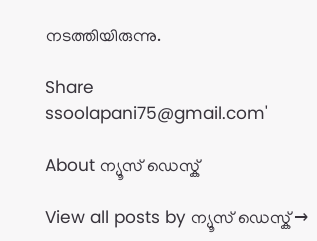നടത്തിയിരുന്നു.

Share
ssoolapani75@gmail.com'

About ന്യൂസ് ഡെസ്ക്

View all posts by ന്യൂസ് ഡെസ്ക് →